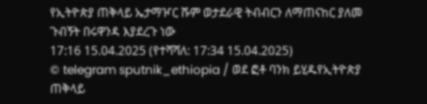የኢትዮጵያ ጠቅላይ ኤታማዦር ሹም ወታደራዊ ትብብርን ለማጠናከር ያለመ ጉብኝት በሩዋንዳ እያደረጉ ነው
17:16 15.04.2025 (የተሻሻለ: 17:34 15.04.2025)
© telegram sputnik_ethiopia / ወደ ፎቶ ባንክ ይሂዱየኢትዮጵያ ጠቅላይ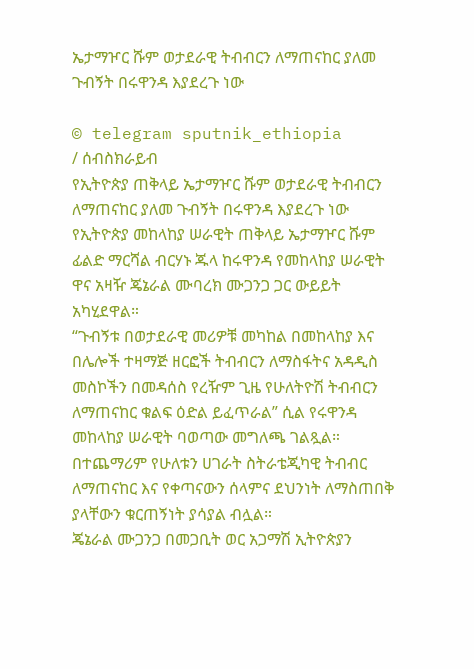ኤታማዦር ሹም ወታደራዊ ትብብርን ለማጠናከር ያለመ ጉብኝት በሩዋንዳ እያደረጉ ነው

© telegram sputnik_ethiopia
/ ሰብስክራይብ
የኢትዮጵያ ጠቅላይ ኤታማዦር ሹም ወታደራዊ ትብብርን ለማጠናከር ያለመ ጉብኝት በሩዋንዳ እያደረጉ ነው
የኢትዮጵያ መከላከያ ሠራዊት ጠቅላይ ኤታማዦር ሹም ፊልድ ማርሻል ብርሃኑ ጁላ ከሩዋንዳ የመከላከያ ሠራዊት ዋና አዛዥ ጄኔራል ሙባረክ ሙጋንጋ ጋር ውይይት አካሂደዋል።
“ጉብኝቱ በወታደራዊ መሪዎቹ መካከል በመከላከያ እና በሌሎች ተዛማጅ ዘርፎች ትብብርን ለማስፋትና አዳዲስ መስኮችን በመዳሰስ የረዥም ጊዜ የሁለትዮሽ ትብብርን ለማጠናከር ቁልፍ ዕድል ይፈጥራል” ሲል የሩዋንዳ መከላከያ ሠራዊት ባወጣው መግለጫ ገልጿል።
በተጨማሪም የሁለቱን ሀገራት ስትራቴጂካዊ ትብብር ለማጠናከር እና የቀጣናውን ሰላምና ደህንነት ለማስጠበቅ ያላቸውን ቁርጠኝነት ያሳያል ብሏል።
ጄኔራል ሙጋንጋ በመጋቢት ወር አጋማሽ ኢትዮጵያን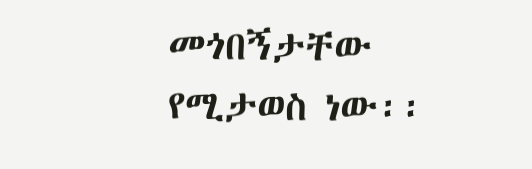መጎበኝታቸው የሚታወስ ነው፡፡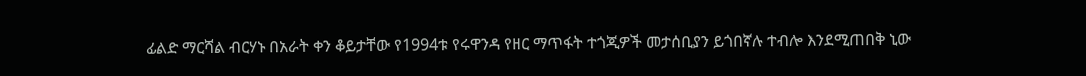ፊልድ ማርሻል ብርሃኑ በአራት ቀን ቆይታቸው የ1994ቱ የሩዋንዳ የዘር ማጥፋት ተጎጂዎች መታሰቢያን ይጎበኛሉ ተብሎ እንደሚጠበቅ ኒው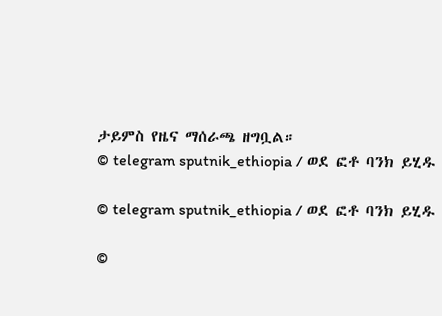ታይምስ የዜና ማሰራጫ ዘግቧል።
© telegram sputnik_ethiopia / ወደ ፎቶ ባንክ ይሂዱ

© telegram sputnik_ethiopia / ወደ ፎቶ ባንክ ይሂዱ

©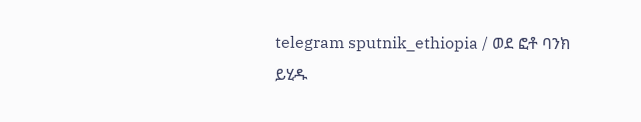telegram sputnik_ethiopia / ወደ ፎቶ ባንክ ይሂዱ